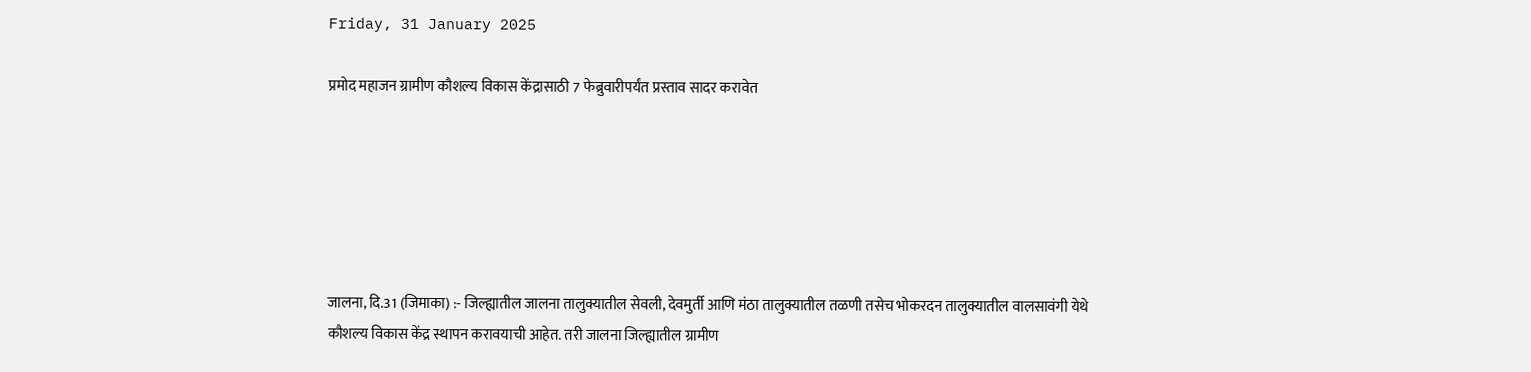Friday, 31 January 2025

प्रमोद महाजन ग्रामीण कौशल्य विकास केंद्रासाठी 7 फेब्रुवारीपर्यंत प्रस्ताव सादर करावेत






जालना, दि.31 (जिमाका) :- जिल्ह्यातील जालना तालुक्यातील सेवली, देवमुर्ती आणि मंठा तालुक्यातील तळणी तसेच भोकरदन तालुक्यातील वालसावंगी येथे कौशल्य विकास केंद्र स्थापन करावयाची आहेत. तरी जालना जिल्ह्यातील ग्रामीण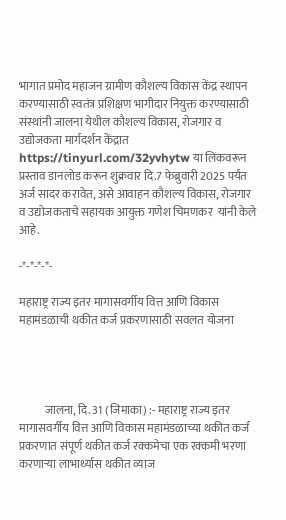भागात प्रमोद महाजन ग्रामीण कौशल्य विकास केंद्र स्थापन करण्यासाठी स्वतंत्र प्रशिक्षण भागीदार नियुक्त करण्यासाठी संस्थांनी जालना येथील कौशल्य विकास, रोजगार व उद्योजकता मार्गदर्शन केंद्रात https://tinyurl.com/32yvhytw या लिंकवरून प्रस्ताव डानलोड करून शुक्रवार दि.7 फेब्रुवारी 2025 पर्यंत अर्ज सादर करावेत, असे आवाहन कौशल्य विकास, रोजगार व उद्योजकताचे सहायक आयुक्त गणेश चिमणकर  यांनी केले आहे.

-*-*-*-*-

महाराष्ट्र राज्य इतर मागासवर्गीय वित्त आणि विकास महामंडळाची थकीत कर्ज प्रकरणासाठी सवलत योजना




           जालना, दि. 31 (जिमाका) :- महाराष्ट्र राज्य इतर मागासवर्गीय वित्त आणि विकास महामंडळाच्या थकीत कर्ज प्रकरणात संपूर्ण थकीत कर्ज रक्कमेचा एक रक्कमी भरणा करणाऱ्या लाभार्थ्यास थकीत व्याज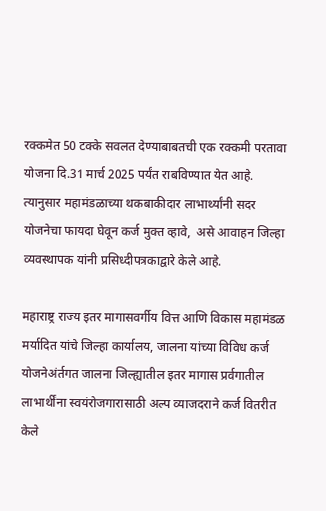रक्कमेत 50 टक्के सवलत देण्याबाबतची एक रक्कमी परतावा योजना दि.31 मार्च 2025 पर्यंत राबविण्यात येत आहे. त्यानुसार महामंडळाच्या थकबाकीदार लाभार्थ्यांनी सदर योजनेचा फायदा घेवून कर्ज मुक्त व्हावे,  असे आवाहन जिल्हा व्यवस्थापक यांनी प्रसिध्दीपत्रकाद्वारे केले आहे.

महाराष्ट्र राज्य इतर मागासवर्गीय वित्त आणि विकास महामंडळ मर्यादित यांचे जिल्हा कार्यालय, जालना यांच्या विविध कर्ज योजनेअंर्तगत जालना जिल्ह्यातील इतर मागास प्रर्वगातील लाभार्थींना स्वयंरोजगारासाठी अल्प व्याजदराने कर्ज वितरीत केले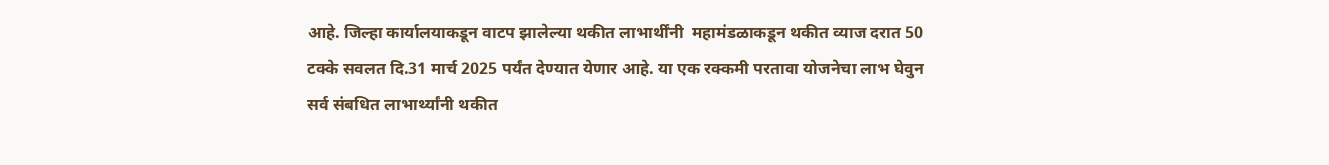आहे. जिल्हा कार्यालयाकडून वाटप झालेल्या थकीत लाभार्थींनी  महामंडळाकडून थकीत व्याज दरात 50 टक्के सवलत दि.31 मार्च 2025 पर्यंत देण्यात येणार आहे. या एक रक्कमी परतावा योजनेचा लाभ घेवुन सर्व संबधित लाभार्थ्यांनी थकीत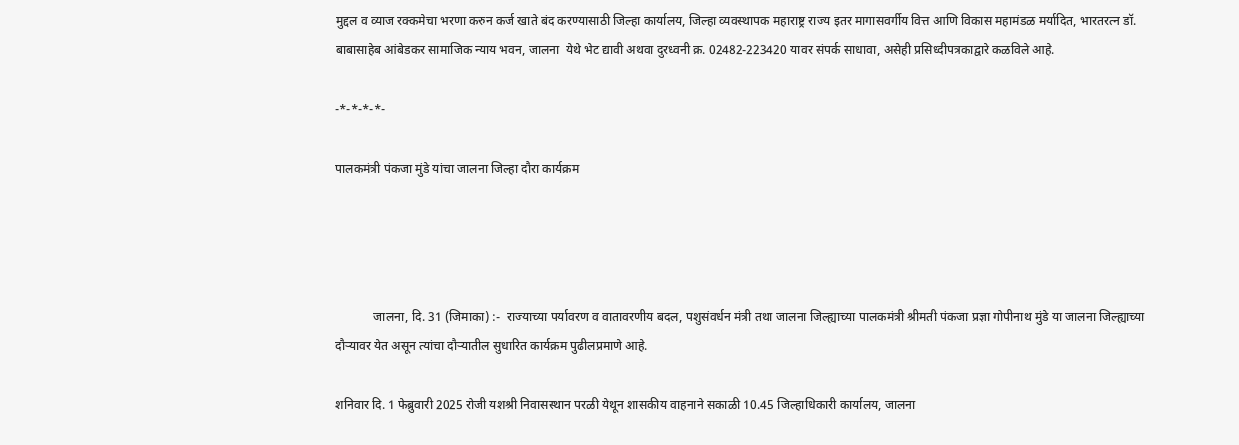मुद्दल व व्याज रक्कमेचा भरणा करुन कर्ज खाते बंद करण्यासाठी जिल्हा कार्यालय, जिल्हा व्यवस्थापक महाराष्ट्र राज्य इतर मागासवर्गीय वित्त आणि विकास महामंडळ मर्यादित, भारतरत्न डॉ. बाबासाहेब आंबेडकर सामाजिक न्याय भवन, जालना  येथे भेट द्यावी अथवा दुरध्वनी क्र. 02482-223420 यावर संपर्क साधावा, असेही प्रसिध्दीपत्रकाद्वारे कळविले आहे.

-*-*-*-*-

पालकमंत्री पंकजा मुंडे यांचा जालना जिल्हा दौरा कार्यक्रम




            जालना, दि. 31 (जिमाका) :-  राज्याच्या पर्यावरण व वातावरणीय बदल, पशुसंवर्धन मंत्री तथा जालना जिल्ह्याच्या पालकमंत्री श्रीमती पंकजा प्रज्ञा गोपीनाथ मुंडे या जालना जिल्ह्याच्या दौऱ्यावर येत असून त्यांचा दौऱ्यातील सुधारित कार्यक्रम पुढीलप्रमाणे आहे.

शनिवार दि. 1 फेब्रुवारी 2025 रोजी यशश्री निवासस्थान परळी येथून शासकीय वाहनाने सकाळी 10.45 जिल्हाधिकारी कार्यालय, जालना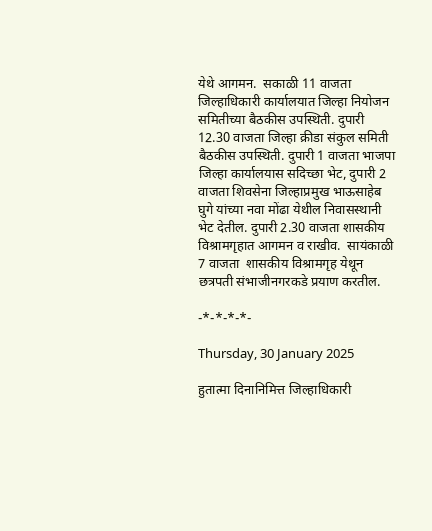येथे आगमन.  सकाळी 11 वाजता जिल्हाधिकारी कार्यालयात जिल्हा नियोजन समितीच्या बैठकीस उपस्थिती. दुपारी 12.30 वाजता जिल्हा क्रीडा संकुल समिती बैठकीस उपस्थिती. दुपारी 1 वाजता भाजपा जिल्हा कार्यालयास सदिच्छा भेट, दुपारी 2 वाजता शिवसेना जिल्हाप्रमुख भाऊसाहेब घुगे यांच्या नवा मोंढा येथील निवासस्थानी भेट देतील. दुपारी 2.30 वाजता शासकीय विश्रामगृहात आगमन व राखीव.  सायंकाळी 7 वाजता  शासकीय विश्रामगृह येथून छत्रपती संभाजीनगरकडे प्रयाण करतील.

-*-*-*-*-

Thursday, 30 January 2025

हुतात्मा दिनानिमित्त जिल्हाधिकारी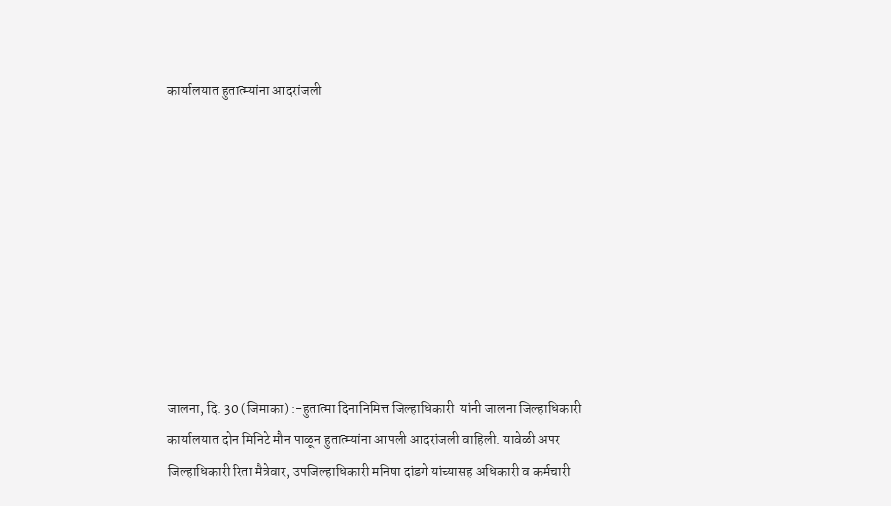कार्यालयात हुतात्म्यांना आदरांजली









जालना, दि. 30 (जिमाका) :-हुतात्मा दिनानिमित्त जिल्हाधिकारी  यांनी जालना जिल्हाधिकारी कार्यालयात दोन मिनिटे मौन पाळून हुतात्म्यांना आपली आदरांजली वाहिली. यावेळी अपर जिल्हाधिकारी रिता मैत्रेवार, उपजिल्हाधिकारी मनिषा दांडगे यांच्यासह अधिकारी व कर्मचारी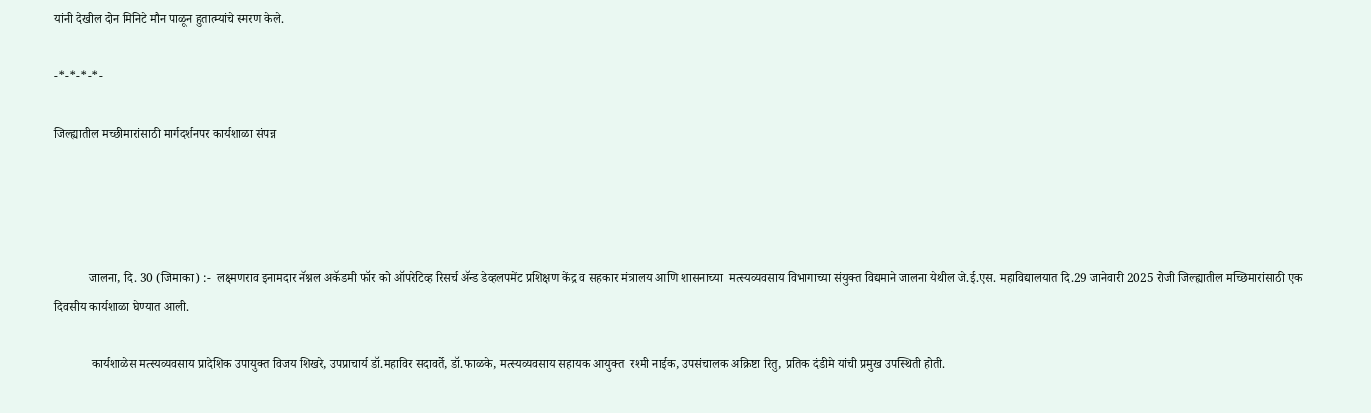यांनी देखील दोन मिनिटे मौन पाळून हुतात्म्यांचे स्मरण केले.

-*-*-*-*-

जिल्ह्यातील मच्छीमारांसाठी मार्गदर्शनपर कार्यशाळा संपन्न




           जालना, दि. 30 (जिमाका) :-  लक्ष्मणराव इनामदार नॅश्नल अकॅडमी फॉर को ऑपरेटिव्ह रिसर्च ॲन्ड डेव्हलपमेंट प्रशिक्षण केंद्र व सहकार मंत्रालय आणि शासनाच्या  मत्स्यव्यवसाय विभागाच्या संयुक्त विद्यमाने जालना येथील जे.ई.एस. महाविद्यालयात दि.29 जानेवारी 2025 रोजी जिल्ह्यातील मच्छिमारांसाठी एक दिवसीय कार्यशाळा घेण्यात आली.

            कार्यशाळेस मत्स्यव्यवसाय प्रादेशिक उपायुक्त विजय शिखरे, उपप्राचार्य डॉ.महाविर सदावर्ते, डॉ.फाळके, मत्स्यव्यवसाय सहायक आयुक्त  रश्मी नाईक, उपसंचालक अक्रिष्टा रितु, प्रतिक दंडीमे यांची प्रमुख उपस्थिती होती.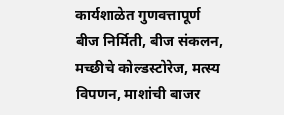कार्यशाळेत गुणवत्तापूर्ण बीज निर्मिती, बीज संकलन, मच्छीचे कोल्डस्टोरेज, मत्स्य विपणन, माशांची बाजर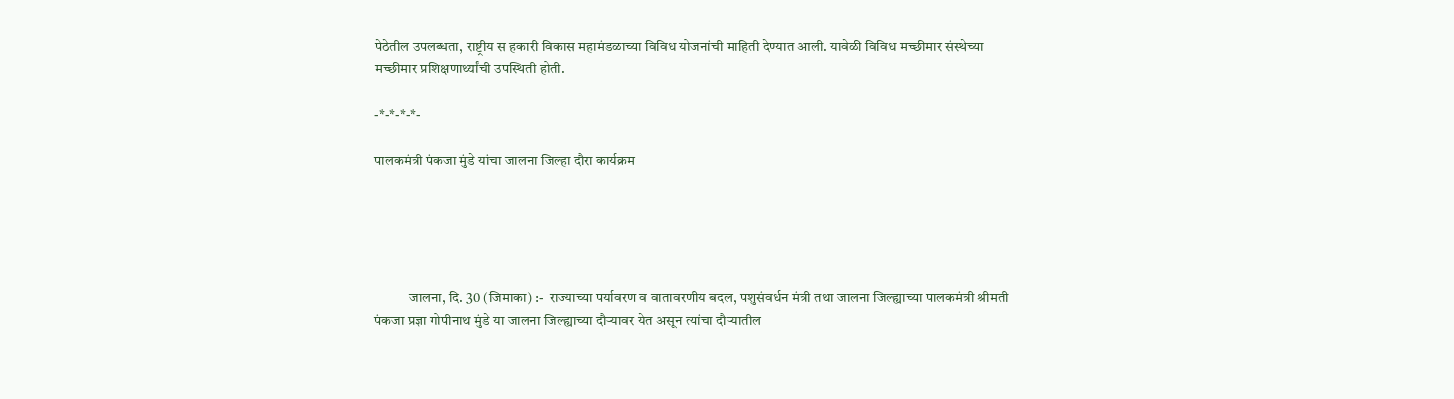पेठेतील उपलब्धता, राष्ट्रीय स हकारी विकास महामंडळाच्या विविध योजनांची माहिती देण्यात आली. यावेळी विविध मच्छीमार संस्थेच्या मच्छीमार प्रशिक्षणार्थ्यांची उपस्थिती होती.

-*-*-*-*-

पालकमंत्री पंकजा मुंडे यांचा जालना जिल्हा दौरा कार्यक्रम





            जालना, दि. 30 (जिमाका) :-  राज्याच्या पर्यावरण व वातावरणीय बदल, पशुसंवर्धन मंत्री तथा जालना जिल्ह्याच्या पालकमंत्री श्रीमती पंकजा प्रज्ञा गोपीनाथ मुंडे या जालना जिल्ह्याच्या दौऱ्यावर येत असून त्यांचा दौऱ्यातील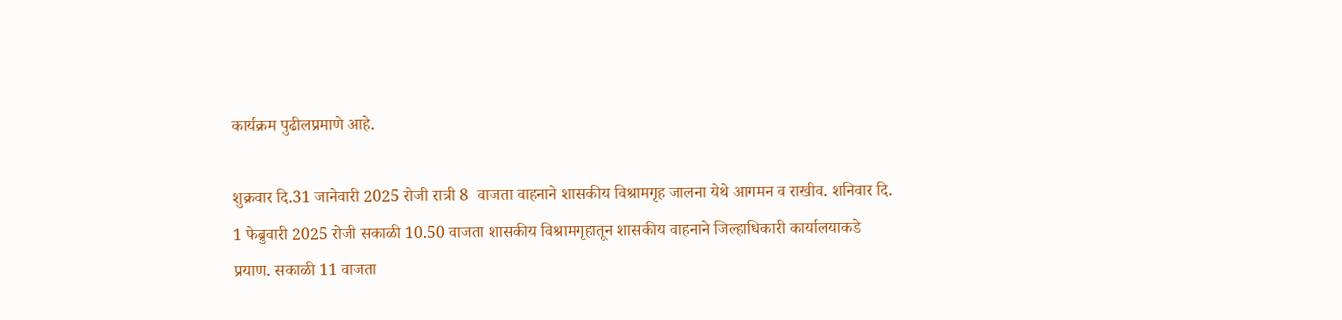कार्यक्रम पुढीलप्रमाणे आहे.

शुक्रवार दि.31 जानेवारी 2025 रोजी रात्री 8  वाजता वाहनाने शासकीय विश्रामगृह जालना येथे आगमन व राखीव. शनिवार दि. 1 फेब्रुवारी 2025 रोजी सकाळी 10.50 वाजता शासकीय विश्रामगृहातून शासकीय वाहनाने जिल्हाधिकारी कार्यालयाकडे प्रयाण. सकाळी 11 वाजता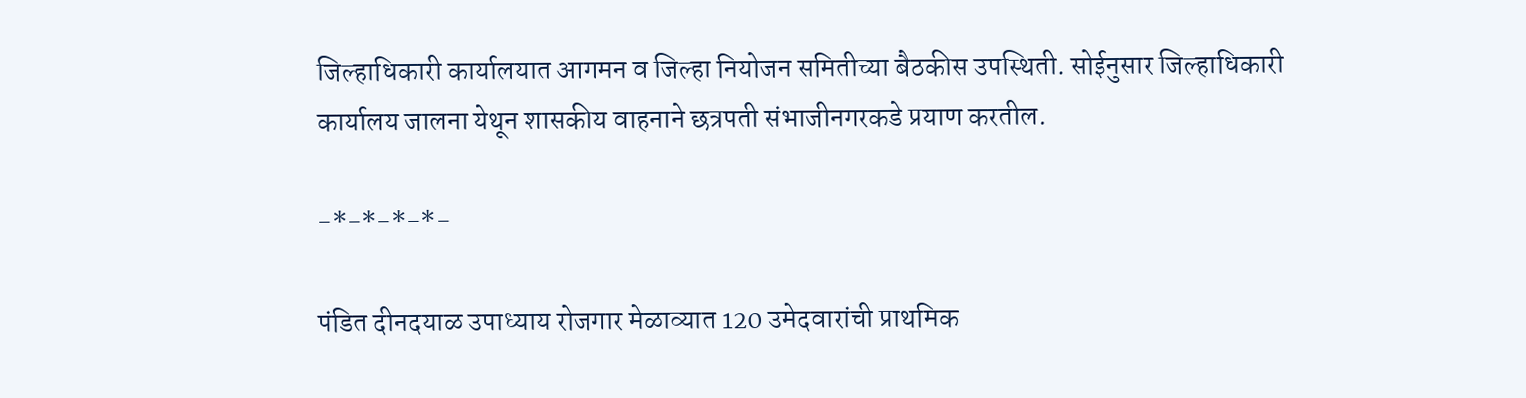जिल्हाधिकारी कार्यालयात आगमन व जिल्हा नियोजन समितीच्या बैठकीस उपस्थिती. सोईनुसार जिल्हाधिकारी कार्यालय जालना येथून शासकीय वाहनाने छत्रपती संभाजीनगरकडे प्रयाण करतील.

-*-*-*-*-

पंडित दीनदयाळ उपाध्याय रोजगार मेळाव्यात 120 उमेदवारांची प्राथमिक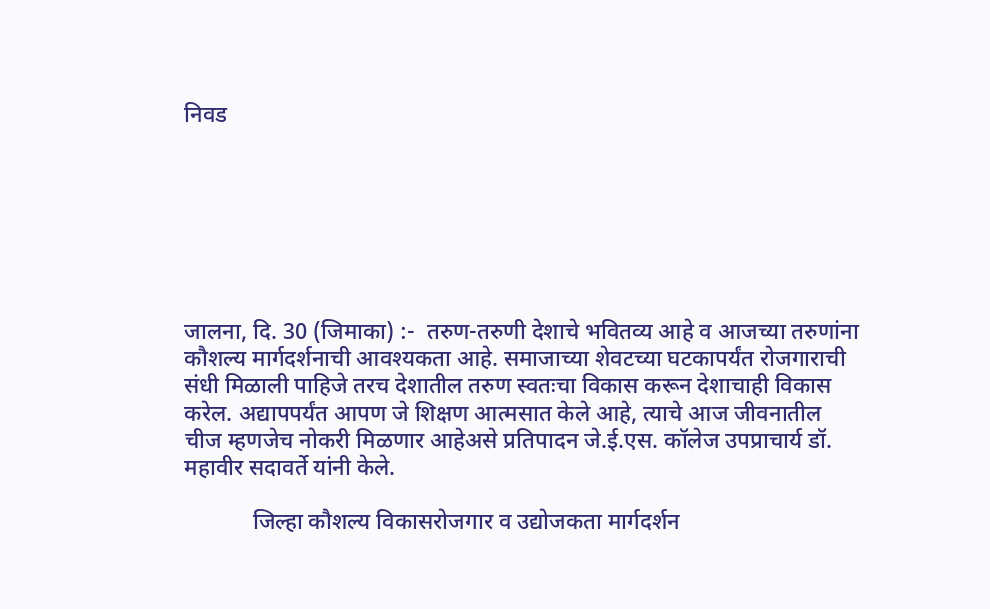निवड







जालना, दि. 30 (जिमाका) :-  तरुण-तरुणी देशाचे भवितव्य आहे व आजच्या तरुणांना कौशल्य मार्गदर्शनाची आवश्यकता आहे. समाजाच्या शेवटच्या घटकापर्यंत रोजगाराची संधी मिळाली पाहिजे तरच देशातील तरुण स्वतःचा विकास करून देशाचाही विकास करेल. अद्यापपर्यंत आपण जे शिक्षण आत्मसात केले आहे, त्याचे आज जीवनातील चीज म्हणजेच नोकरी मिळणार आहेअसे प्रतिपादन जे.ई.एस. कॉलेज उपप्राचार्य डॉ. महावीर सदावर्ते यांनी केले.

            जिल्हा कौशल्य विकासरोजगार व उद्योजकता मार्गदर्शन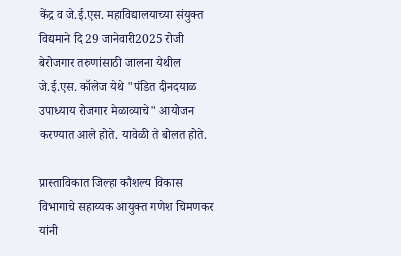केंद्र व जे.ई.एस. महाविद्यालयाच्या संयुक्त विद्यमाने दि 29 जानेवारी2025 रोजी बेरोजगार तरुणांसाठी जालना येथील जे.ई.एस. कॉलेज येथे "पंडित दीनदयाळ उपाध्याय रोजगार मेळाव्याचे" आयोजन करण्यात आले होते. यावेळी ते बोलत होते.

प्रास्ताविकात जिल्हा कौशल्य विकास विभागाचे सहाय्यक आयुक्त गणेश चिमणकर यांनी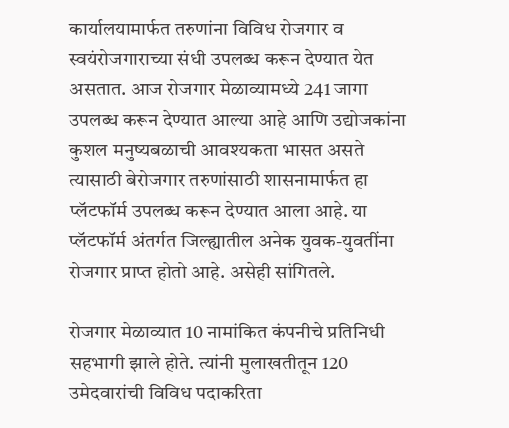कार्यालयामार्फत तरुणांना विविध रोजगार व स्वयंरोजगाराच्या संधी उपलब्ध करून देण्यात येत असतात. आज रोजगार मेळाव्यामध्ये 241 जागा उपलब्ध करून देण्यात आल्या आहे आणि उद्योजकांना कुशल मनुष्यबळाची आवश्यकता भासत असते त्यासाठी बेरोजगार तरुणांसाठी शासनामार्फत हा प्लॅटफॉर्म उपलब्ध करून देण्यात आला आहे. या प्लॅटफॉर्म अंतर्गत जिल्ह्यातील अनेक युवक-युवतींना रोजगार प्राप्त होतो आहे. असेही सांगितले.

रोजगार मेळाव्यात 10 नामांकित कंपनीचे प्रतिनिधी सहभागी झाले होते. त्यांनी मुलाखतीतून 120 उमेदवारांची विविध पदाकरिता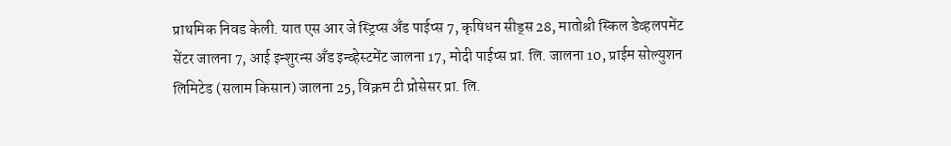प्राथमिक निवड केली. यात एस आर जे स्ट्रिप्स अँड पाईप्स 7, कृषिधन सीड्स 28, मातोश्री स्किल डेव्हलपमेंट सेंटर जालना 7, आई इन्शुरन्स अँड इन्व्हेस्टमेंट जालना 17, मोदी पाईप्स प्रा. लि. जालना 10, प्राईम सोल्युशन लिमिटेड (सलाम किसान) जालना 25, विक्रम टी प्रोसेसर प्रा. लि.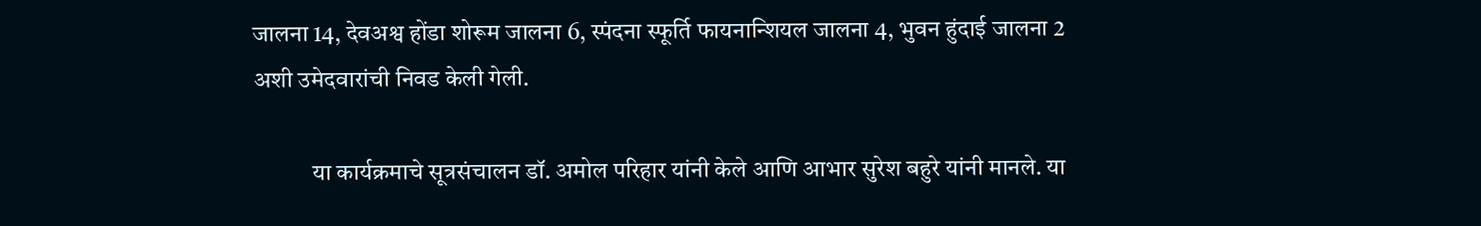जालना 14, देवअश्व होंडा शोरूम जालना 6, स्पंदना स्फूर्ति फायनान्शियल जालना 4, भुवन हुंदाई जालना 2 अशी उमेदवारांची निवड केली गेली.

            या कार्यक्रमाचे सूत्रसंचालन डॉ. अमोल परिहार यांनी केले आणि आभार सुरेश बहुरे यांनी मानले. या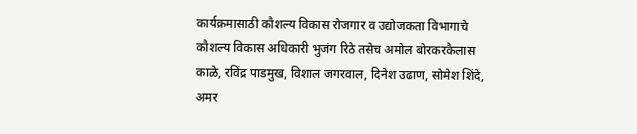कार्यक्रमासाठी कौशल्य विकास रोजगार व उद्योजकता विभागाचे कौशल्य विकास अधिकारी भुजंग रिठे तसेच अमोल बोरकरकैलास काळे, रविंद्र पाडमुख, विशाल जगरवाल, दिनेश उढाण, सोमेश शिंदे, अमर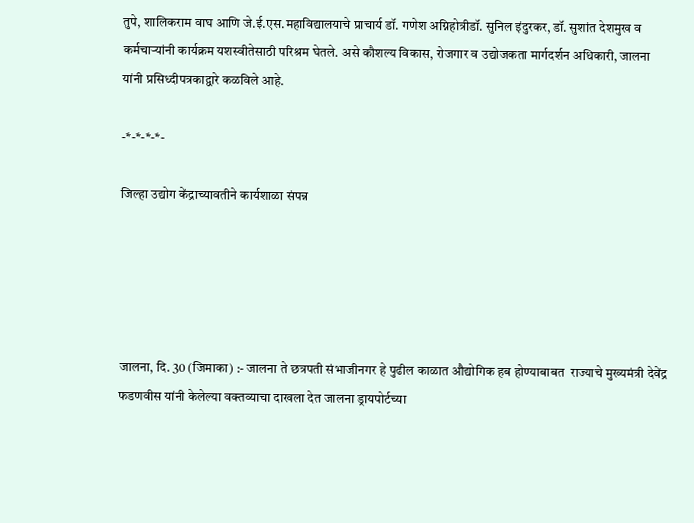तुपे, शालिकराम वाघ आणि जे.ई.एस.महाविद्यालयाचे प्राचार्य डॉ. गणेश अग्निहोत्रीडॉ. सुनिल इंदुरकर, डॉ. सुशांत देशमुख व कर्मचाऱ्यांनी कार्यक्रम यशस्वीतेसाठी परिश्रम घेतले. असे कौशल्य विकास, रोजगार व उद्योजकता मार्गदर्शन अधिकारी, जालना यांनी प्रसिध्दीपत्रकाद्वारे कळविले आहे.

-*-*-*-*-

जिल्हा उद्योग केंद्राच्यावतीने कार्यशाळा संपन्न





जालना, दि. 30 (जिमाका) :- जालना ते छत्रपती संभाजीनगर हे पुढील काळात औद्योगिक हब होण्याबाबत  राज्याचे मुख्यमंत्री देवेंद्र फडणवीस यांनी केलेल्या वक्तव्याचा दाखला देत जालना ड्रायपोर्टच्या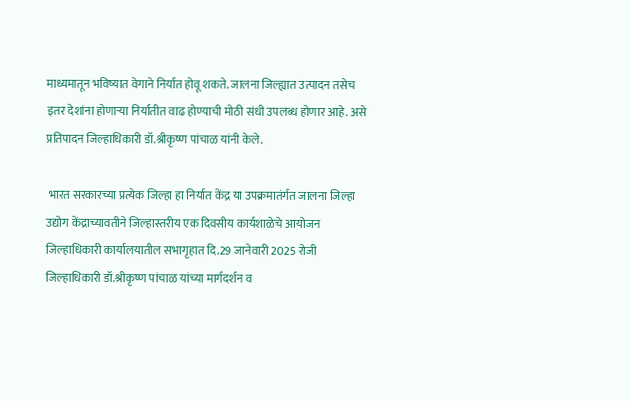माध्यमातून भविष्यात वेगाने निर्यात होवू शकते. जालना जिल्ह्यात उत्पादन तसेच इतर देशांना होणाऱ्या निर्यातीत वाढ होण्याची मोठी संधी उपलब्ध होणार आहे. असे प्रतिपादन जिल्हाधिकारी डॉ.श्रीकृष्ण पांचाळ यांनी केले.

 भारत सरकारच्या प्रत्येक जिल्हा हा निर्यात केंद्र या उपक्रमातंर्गत जालना जिल्हा उद्योग केंद्राच्यावतीने जिल्हास्तरीय एक दिवसीय कार्यशाळेचे आयोजन जिल्हाधिकारी कार्यालयातील सभागृहात दि.29 जानेवारी 2025 रोजी जिल्हाधिकारी डॉ.श्रीकृष्ण पांचाळ यांच्या मार्गदर्शन व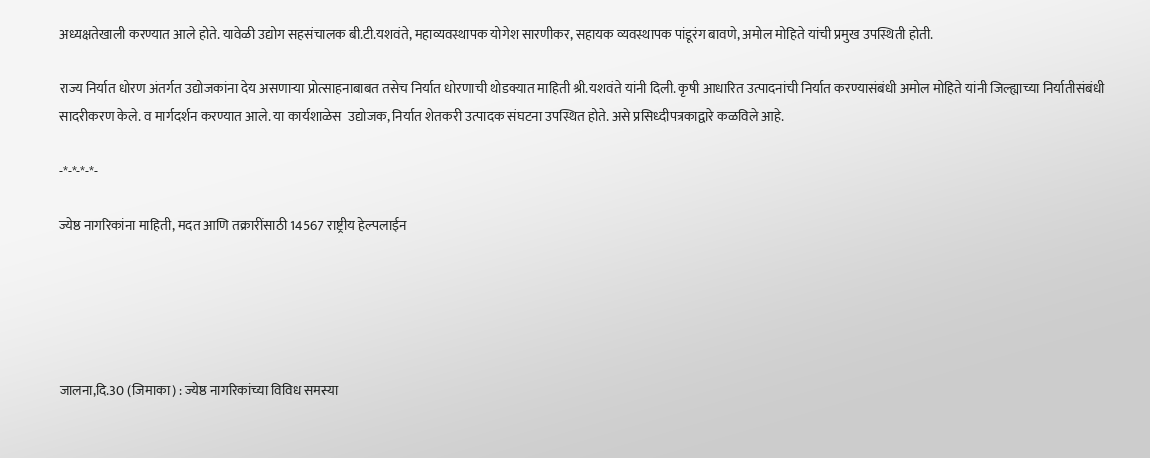अध्यक्षतेखाली करण्यात आले होते. यावेळी उद्योग सहसंचालक बी.टी.यशवंते, महाव्यवस्थापक योगेश सारणीकर, सहायक व्यवस्थापक पांडूरंग बावणे, अमोल मोहिते यांची प्रमुख उपस्थिती होती.

राज्य निर्यात धोरण अंतर्गत उद्योजकांना देय असणाऱ्या प्रोत्साहनाबाबत तसेच निर्यात धोरणाची थोडक्यात माहिती श्री.यशवंते यांनी दिली. कृषी आधारित उत्पादनांची निर्यात करण्यासंबंधी अमोल मोहिते यांनी जिल्ह्याच्या निर्यातीसंबंधी सादरीकरण केले. व मार्गदर्शन करण्यात आले. या कार्यशाळेस  उद्योजक, निर्यात शेतकरी उत्पादक संघटना उपस्थित होते. असे प्रसिध्दीपत्रकाद्वारे कळविले आहे.

-*-*-*-*-

ज्येष्ठ नागरिकांना माहिती, मदत आणि तक्रारींसाठी 14567 राष्ट्रीय हेल्पलाईन





जालना,दि.30 (जिमाका) : ज्येष्ठ नागरिकांच्या विविध समस्या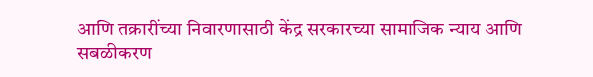आणि तक्रारींच्या निवारणासाठी केंद्र सरकारच्या सामाजिक न्याय आणि सबळीकरण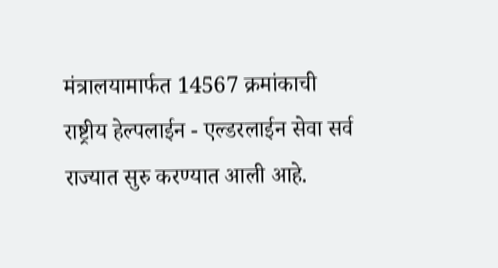मंत्रालयामार्फत 14567 क्रमांकाची राष्ट्रीय हेल्पलाईन - एल्डरलाईन सेवा सर्व राज्यात सुरु करण्यात आली आहे.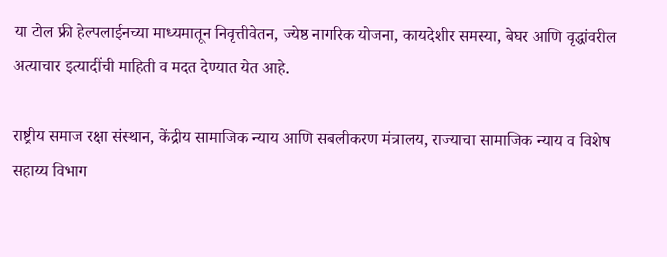या टोल फ्री हेल्पलाईनच्या माध्यमातून निवृत्तीवेतन, ज्येष्ठ नागरिक योजना, कायदेशीर समस्या, बेघर आणि वृद्धांवरील अत्याचार इत्यादींची माहिती व मदत देण्यात येत आहे.

राष्ट्रीय समाज रक्षा संस्थान, केंद्रीय सामाजिक न्याय आणि सबलीकरण मंत्रालय, राज्याचा सामाजिक न्याय व विशेष सहाय्य विभाग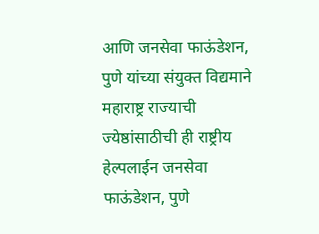आणि जनसेवा फाऊंडेशन, पुणे यांच्या संयुक्त विद्यमाने महाराष्ट्र राज्याची ज्येष्ठांसाठीची ही राष्ट्रीय हेल्पलाईन जनसेवा फाऊंडेशन, पुणे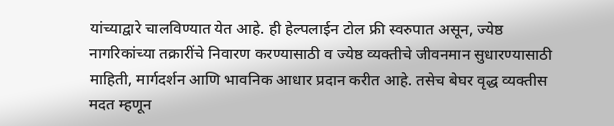यांच्याद्वारे चालविण्यात येत आहे. ही हेल्पलाईन टोल फ्री स्वरुपात असून, ज्येष्ठ नागरिकांच्या तक्रारींचे निवारण करण्यासाठी व ज्येष्ठ व्यक्तीचे जीवनमान सुधारण्यासाठी माहिती, मार्गदर्शन आणि भावनिक आधार प्रदान करीत आहे. तसेच बेघर वृद्ध व्यक्तीस मदत म्हणून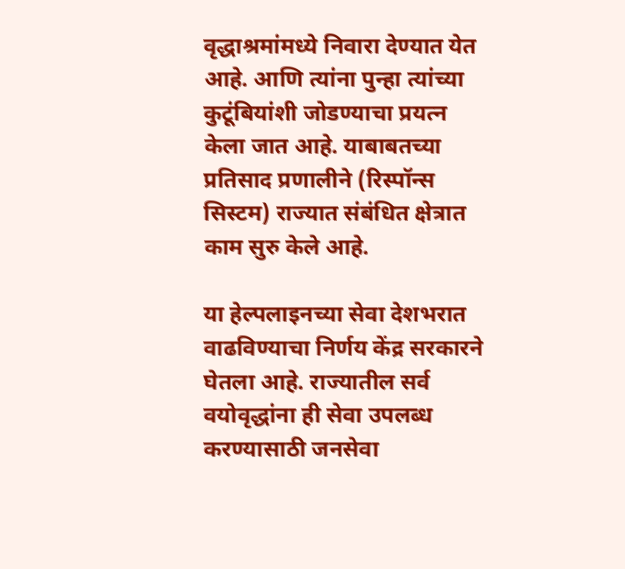वृद्धाश्रमांमध्ये निवारा देण्यात येत आहे. आणि त्यांना पुन्हा त्यांच्या कुटूंबियांशी जोडण्याचा प्रयत्न केला जात आहे. याबाबतच्या प्रतिसाद प्रणालीने (रिस्पॉन्स सिस्टम) राज्यात संबंधित क्षेत्रात काम सुरु केले आहे.

या हेल्पलाइनच्या सेवा देशभरात वाढविण्याचा निर्णय केंद्र सरकारने घेतला आहे. राज्यातील सर्व वयोवृद्धांना ही सेवा उपलब्ध करण्यासाठी जनसेवा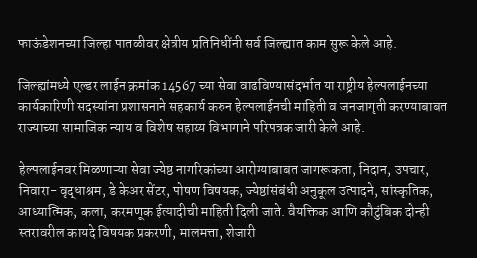फाऊंडेशनच्या जिल्हा पातळीवर क्षेत्रीय प्रतिनिधींनी सर्व जिल्ह्यात काम सुरू केले आहे.

जिल्ह्यांमध्ये एल्डर लाईन क्रमांक 14567 च्या सेवा वाढविण्यासंदर्भात या राष्ट्रीय हेल्पलाईनच्या कार्यकारिणी सदस्यांना प्रशासनाने सहकार्य करुन हेल्पलाईनची माहिती व जनजागृती करण्याबाबत राज्याच्या सामाजिक न्याय व विशेष सहाय्य विभागाने परिपत्रक जारी केले आहे.

हेल्पलाईनवर मिळणाऱ्या सेवा ज्येष्ठ नागरिकांच्या आरोग्याबाबत जागरूकता, निदान, उपचार, निवारा- वृद्धाश्रम, डे केअर सेंटर, पोषण विषयक, ज्येष्ठांसंबंधी अनुकूल उत्पादने, सांस्कृतिक, आध्यात्मिक, कला, करमणूक ईत्यादीची माहिती दिली जाते. वैयक्तिक आणि कौटुंबिक दोन्ही स्तरावरील कायदे विषयक प्रकरणी, मालमत्ता, शेजारी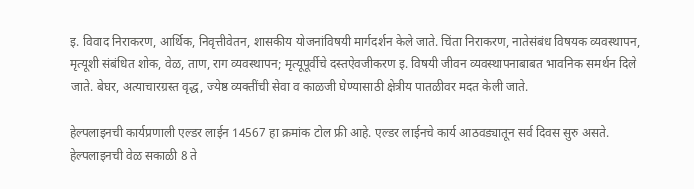इ. विवाद निराकरण, आर्थिक, निवृत्तीवेतन, शासकीय योजनांविषयी मार्गदर्शन केले जाते. चिंता निराकरण, नातेसंबंध विषयक व्यवस्थापन, मृत्यूशी संबंधित शोक, वेळ, ताण, राग व्यवस्थापन; मृत्यूपूर्वीचे दस्तऐवजीकरण इ. विषयी जीवन व्यवस्थापनाबाबत भावनिक समर्थन दिले जाते. बेघर, अत्याचारग्रस्त वृद्ध, ज्येष्ठ व्यक्तींची सेवा व काळजी घेण्यासाठी क्षेत्रीय पातळीवर मदत केली जाते.

हेल्पलाइनची कार्यप्रणाली एल्डर लाईन 14567 हा क्रमांक टोल फ्री आहे. एल्डर लाईनचे कार्य आठवड्यातून सर्व दिवस सुरु असते. हेल्पलाइनची वेळ सकाळी 8 ते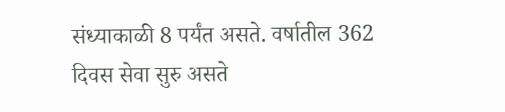संध्याकाळी 8 पर्यंत असते. वर्षातील 362 दिवस सेवा सुरु असते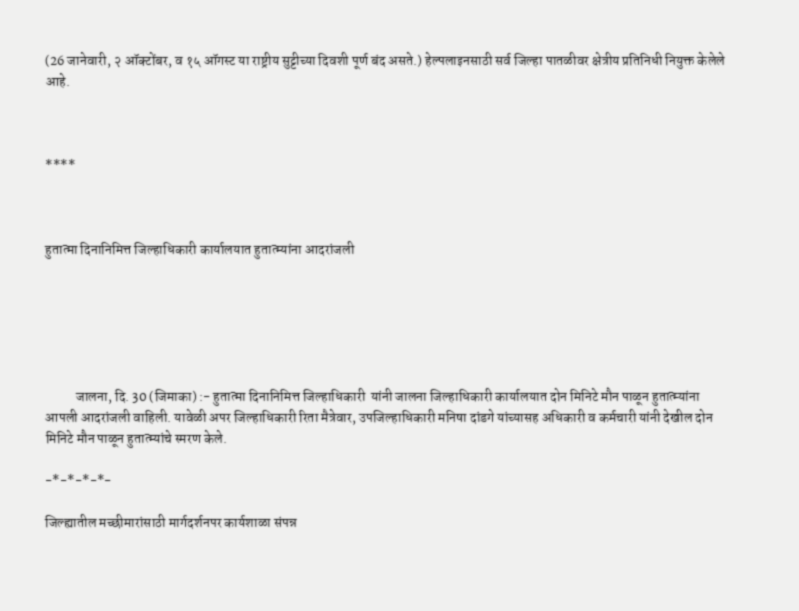(26 जानेवारी, २ ऑक्टोंबर, व १५ ऑगस्ट या राष्ट्रीय सुट्टीच्या दिवशी पूर्ण बंद असते.) हेल्पलाइनसाठी सर्व जिल्हा पातळीवर क्षेत्रीय प्रतिनिधी नियुक्त केलेले आहे.



****



हुतात्मा दिनानिमित्त जिल्हाधिकारी कार्यालयात हुतात्म्यांना आदरांजली






           जालना, दि. 30 (जिमाका) :- हुतात्मा दिनानिमित्त जिल्हाधिकारी  यांनी जालना जिल्हाधिकारी कार्यालयात दोन मिनिटे मौन पाळून हुतात्म्यांना आपली आदरांजली वाहिली. यावेळी अपर जिल्हाधिकारी रिता मैत्रेवार, उपजिल्हाधिकारी मनिषा दांडगे यांच्यासह अधिकारी व कर्मचारी यांनी देखील दोन मिनिटे मौन पाळून हुतात्म्यांचे स्मरण केले.

-*-*-*-*-

जिल्ह्यातील मच्छीमारांसाठी मार्गदर्शनपर कार्यशाळा संपन्न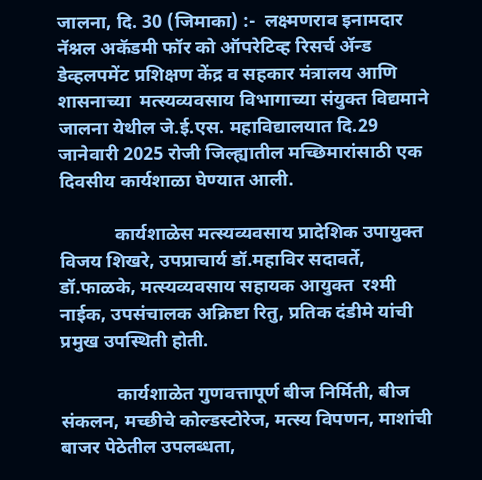जालना, दि. 30 (जिमाका) :-  लक्ष्मणराव इनामदार नॅश्नल अकॅडमी फॉर को ऑपरेटिव्ह रिसर्च ॲन्ड डेव्हलपमेंट प्रशिक्षण केंद्र व सहकार मंत्रालय आणि शासनाच्या  मत्स्यव्यवसाय विभागाच्या संयुक्त विद्यमाने जालना येथील जे.ई.एस. महाविद्यालयात दि.29 जानेवारी 2025 रोजी जिल्ह्यातील मच्छिमारांसाठी एक दिवसीय कार्यशाळा घेण्यात आली.

            कार्यशाळेस मत्स्यव्यवसाय प्रादेशिक उपायुक्त विजय शिखरे, उपप्राचार्य डॉ.महाविर सदावर्ते, डॉ.फाळके, मत्स्यव्यवसाय सहायक आयुक्त  रश्मी नाईक, उपसंचालक अक्रिष्टा रितु, प्रतिक दंडीमे यांची प्रमुख उपस्थिती होती.

            कार्यशाळेत गुणवत्तापूर्ण बीज निर्मिती, बीज संकलन, मच्छीचे कोल्डस्टोरेज, मत्स्य विपणन, माशांची बाजर पेठेतील उपलब्धता,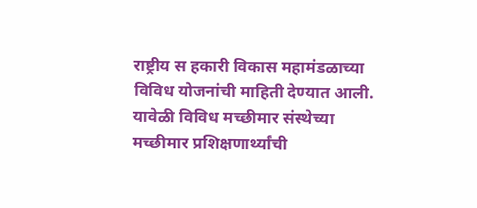राष्ट्रीय स हकारी विकास महामंडळाच्या विविध योजनांची माहिती देण्यात आली. यावेळी विविध मच्छीमार संस्थेच्या मच्छीमार प्रशिक्षणार्थ्यांची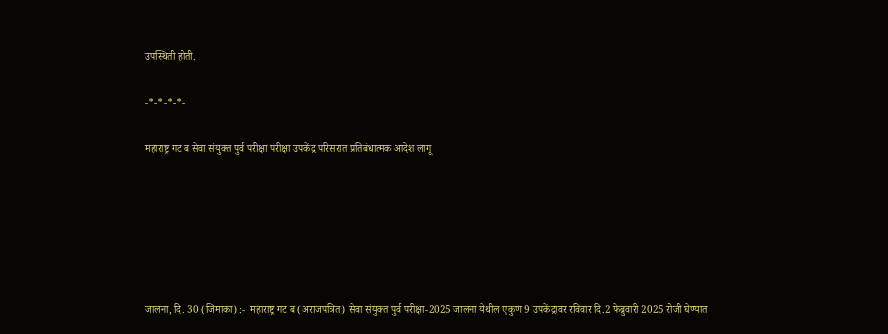उपस्थिती होती.

-*-*-*-*-

महाराष्ट्र गट ब सेवा संयुक्त पुर्व परीक्षा परीक्षा उपकेंद्र परिसरात प्रतिबंधात्मक आदेश लागू






जालना, दि. 30 (जिमाका) :-  महाराष्ट्र गट ब (अराजपत्रित) सेवा संयुक्त पुर्व परीक्षा-2025 जालना येथील एकुण 9 उपकेंद्रावर रविवार दि.2 फेब्रुवारी 2025 रोजी घेण्यात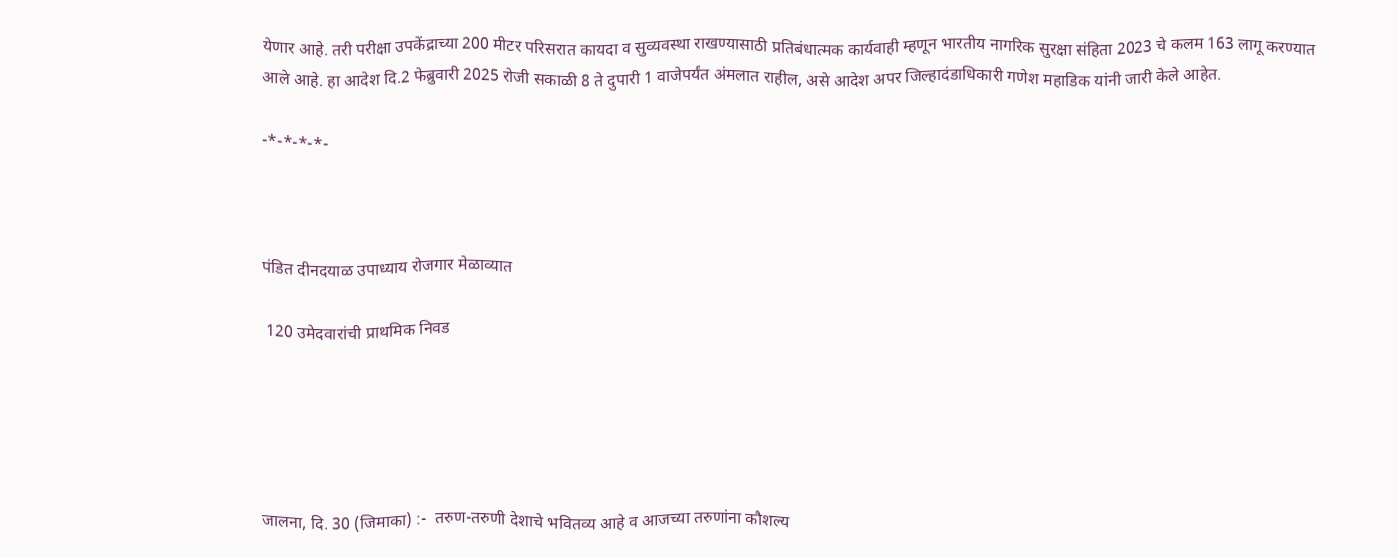येणार आहे. तरी परीक्षा उपकेंद्राच्या 200 मीटर परिसरात कायदा व सुव्यवस्था राखण्यासाठी प्रतिबंधात्मक कार्यवाही म्हणून भारतीय नागरिक सुरक्षा संहिता 2023 चे कलम 163 लागू करण्यात आले आहे. हा आदेश दि.2 फेब्रुवारी 2025 रोजी सकाळी 8 ते दुपारी 1 वाजेपर्यंत अंमलात राहील, असे आदेश अपर जिल्हादंडाधिकारी गणेश महाडिक यांनी जारी केले आहेत.

-*-*-*-*-



पंडित दीनदयाळ उपाध्याय रोजगार मेळाव्यात

 120 उमेदवारांची प्राथमिक निवड





जालना, दि. 30 (जिमाका) :-  तरुण-तरुणी देशाचे भवितव्य आहे व आजच्या तरुणांना कौशल्य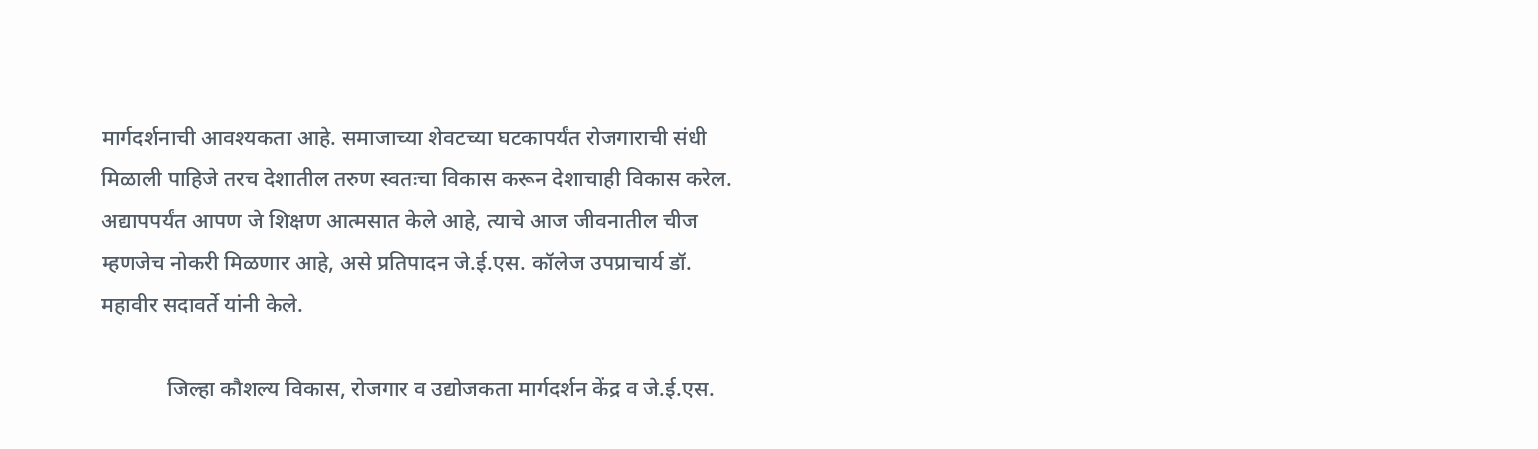मार्गदर्शनाची आवश्यकता आहे. समाजाच्या शेवटच्या घटकापर्यंत रोजगाराची संधी मिळाली पाहिजे तरच देशातील तरुण स्वतःचा विकास करून देशाचाही विकास करेल. अद्यापपर्यंत आपण जे शिक्षण आत्मसात केले आहे, त्याचे आज जीवनातील चीज म्हणजेच नोकरी मिळणार आहे, असे प्रतिपादन जे.ई.एस. कॉलेज उपप्राचार्य डॉ. महावीर सदावर्ते यांनी केले.

            जिल्हा कौशल्य विकास, रोजगार व उद्योजकता मार्गदर्शन केंद्र व जे.ई.एस.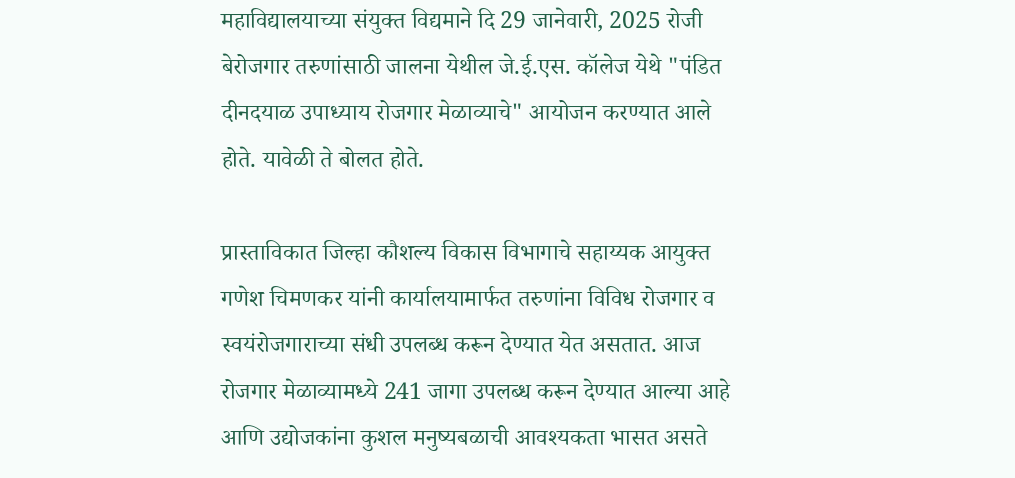महाविद्यालयाच्या संयुक्त विद्यमाने दि 29 जानेवारी, 2025 रोजी बेरोजगार तरुणांसाठी जालना येथील जे.ई.एस. कॉलेज येथे "पंडित दीनदयाळ उपाध्याय रोजगार मेळाव्याचे" आयोजन करण्यात आले होते. यावेळी ते बोलत होते.

प्रास्ताविकात जिल्हा कौशल्य विकास विभागाचे सहाय्यक आयुक्त गणेश चिमणकर यांनी कार्यालयामार्फत तरुणांना विविध रोजगार व स्वयंरोजगाराच्या संधी उपलब्ध करून देण्यात येत असतात. आज रोजगार मेळाव्यामध्ये 241 जागा उपलब्ध करून देण्यात आल्या आहे आणि उद्योजकांना कुशल मनुष्यबळाची आवश्यकता भासत असते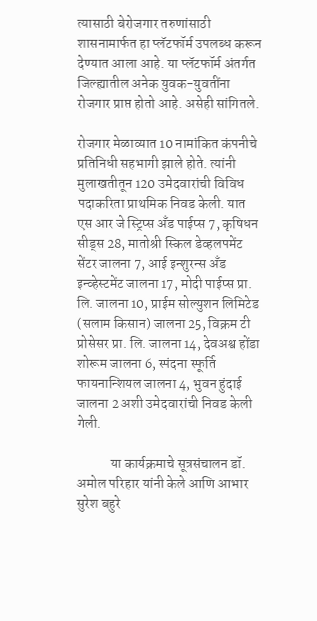त्यासाठी बेरोजगार तरुणांसाठी शासनामार्फत हा प्लॅटफॉर्म उपलब्ध करून देण्यात आला आहे. या प्लॅटफॉर्म अंतर्गत जिल्ह्यातील अनेक युवक-युवतींना रोजगार प्राप्त होतो आहे. असेही सांगितले.

रोजगार मेळाव्यात 10 नामांकित कंपनीचे प्रतिनिधी सहभागी झाले होते. त्यांनी मुलाखतीतून 120 उमेदवारांची विविध पदाकरिता प्राथमिक निवड केली. यात एस आर जे स्ट्रिप्स अँड पाईप्स 7, कृषिधन सीड्स 28, मातोश्री स्किल डेव्हलपमेंट सेंटर जालना 7, आई इन्शुरन्स अँड इन्व्हेस्टमेंट जालना 17, मोदी पाईप्स प्रा. लि. जालना 10, प्राईम सोल्युशन लिमिटेड (सलाम किसान) जालना 25, विक्रम टी प्रोसेसर प्रा. लि. जालना 14, देवअश्व होंडा शोरूम जालना 6, स्पंदना स्फूर्ति फायनान्शियल जालना 4, भुवन हुंदाई जालना 2 अशी उमेदवारांची निवड केली गेली.

            या कार्यक्रमाचे सूत्रसंचालन डॉ. अमोल परिहार यांनी केले आणि आभार सुरेश बहुरे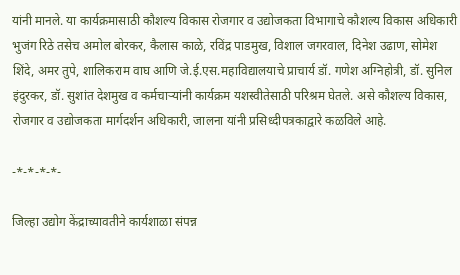यांनी मानले. या कार्यक्रमासाठी कौशल्य विकास रोजगार व उद्योजकता विभागाचे कौशल्य विकास अधिकारी भुजंग रिठे तसेच अमोल बोरकर, कैलास काळे, रविंद्र पाडमुख, विशाल जगरवाल, दिनेश उढाण, सोमेश शिंदे, अमर तुपे, शालिकराम वाघ आणि जे.ई.एस.महाविद्यालयाचे प्राचार्य डॉ. गणेश अग्निहोत्री, डॉ. सुनिल इंदुरकर, डॉ. सुशांत देशमुख व कर्मचाऱ्यांनी कार्यक्रम यशस्वीतेसाठी परिश्रम घेतले. असे कौशल्य विकास, रोजगार व उद्योजकता मार्गदर्शन अधिकारी, जालना यांनी प्रसिध्दीपत्रकाद्वारे कळविले आहे.

-*-*-*-*-

जिल्हा उद्योग केंद्राच्यावतीने कार्यशाळा संपन्न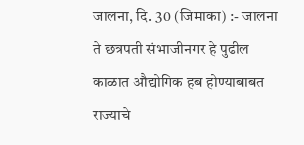जालना, दि. 30 (जिमाका) :- जालना ते छत्रपती संभाजीनगर हे पुढील काळात औद्योगिक हब होण्याबाबत  राज्याचे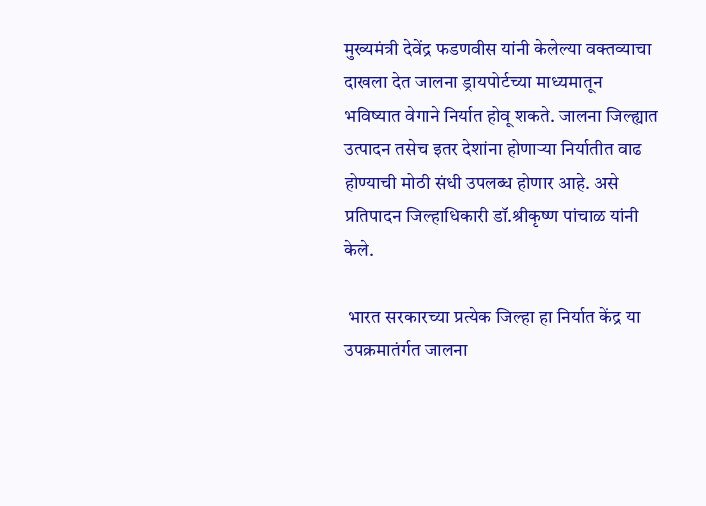मुख्यमंत्री देवेंद्र फडणवीस यांनी केलेल्या वक्तव्याचा दाखला देत जालना ड्रायपोर्टच्या माध्यमातून भविष्यात वेगाने निर्यात होवू शकते. जालना जिल्ह्यात उत्पादन तसेच इतर देशांना होणाऱ्या निर्यातीत वाढ होण्याची मोठी संधी उपलब्ध होणार आहे. असे प्रतिपादन जिल्हाधिकारी डॉ.श्रीकृष्ण पांचाळ यांनी केले.

 भारत सरकारच्या प्रत्येक जिल्हा हा निर्यात केंद्र या उपक्रमातंर्गत जालना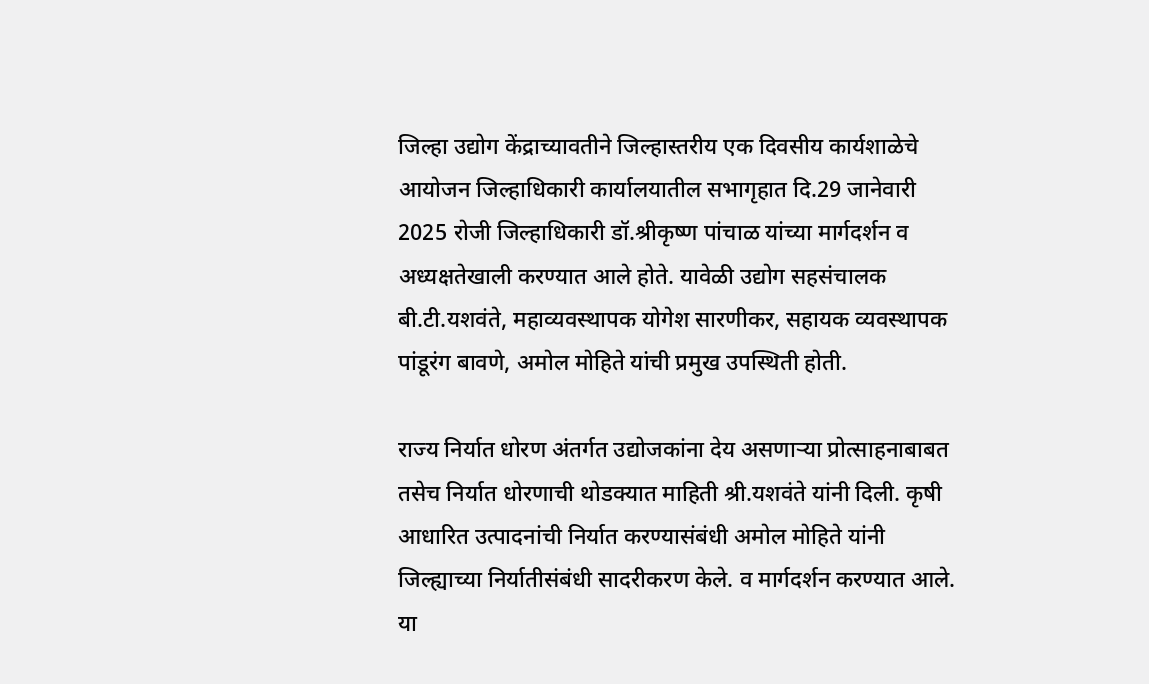जिल्हा उद्योग केंद्राच्यावतीने जिल्हास्तरीय एक दिवसीय कार्यशाळेचे आयोजन जिल्हाधिकारी कार्यालयातील सभागृहात दि.29 जानेवारी 2025 रोजी जिल्हाधिकारी डॉ.श्रीकृष्ण पांचाळ यांच्या मार्गदर्शन व अध्यक्षतेखाली करण्यात आले होते. यावेळी उद्योग सहसंचालक बी.टी.यशवंते, महाव्यवस्थापक योगेश सारणीकर, सहायक व्यवस्थापक पांडूरंग बावणे, अमोल मोहिते यांची प्रमुख उपस्थिती होती.

राज्य निर्यात धोरण अंतर्गत उद्योजकांना देय असणाऱ्या प्रोत्साहनाबाबत तसेच निर्यात धोरणाची थोडक्यात माहिती श्री.यशवंते यांनी दिली. कृषी आधारित उत्पादनांची निर्यात करण्यासंबंधी अमोल मोहिते यांनी जिल्ह्याच्या निर्यातीसंबंधी सादरीकरण केले. व मार्गदर्शन करण्यात आले. या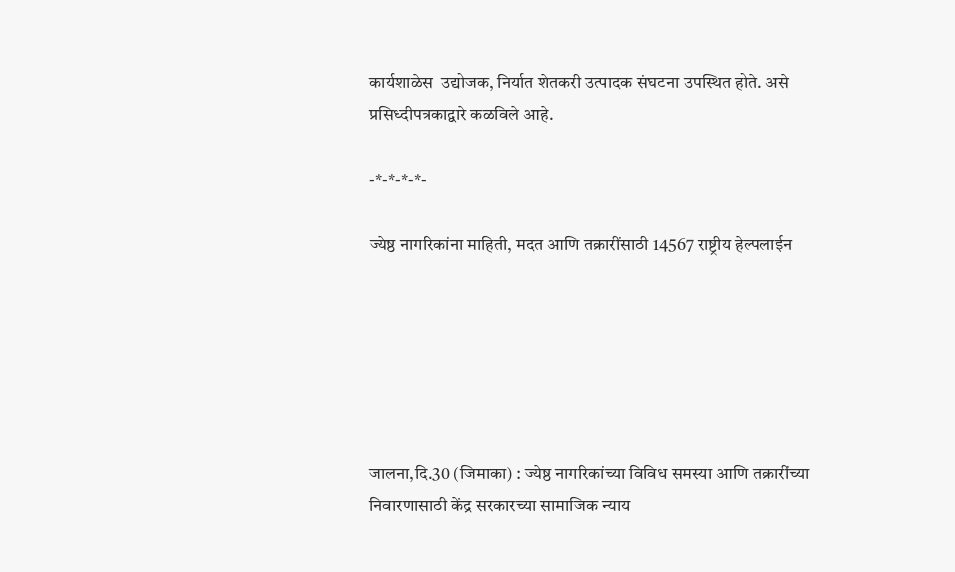कार्यशाळेस  उद्योजक, निर्यात शेतकरी उत्पादक संघटना उपस्थित होते. असे प्रसिध्दीपत्रकाद्वारे कळविले आहे.

-*-*-*-*-

ज्येष्ठ नागरिकांना माहिती, मदत आणि तक्रारींसाठी 14567 राष्ट्रीय हेल्पलाईन






जालना,दि.30 (जिमाका) : ज्येष्ठ नागरिकांच्या विविध समस्या आणि तक्रारींच्या निवारणासाठी केंद्र सरकारच्या सामाजिक न्याय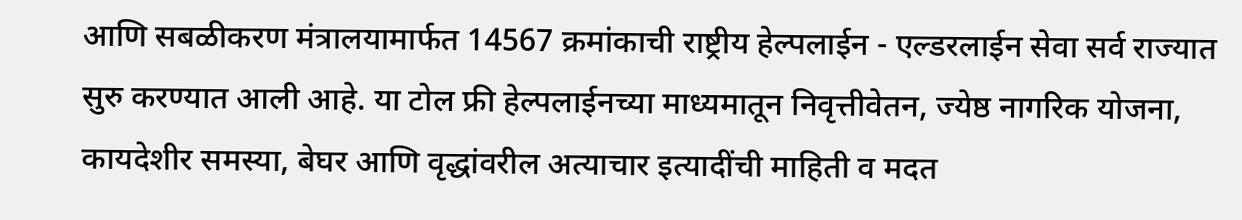आणि सबळीकरण मंत्रालयामार्फत 14567 क्रमांकाची राष्ट्रीय हेल्पलाईन - एल्डरलाईन सेवा सर्व राज्यात सुरु करण्यात आली आहे. या टोल फ्री हेल्पलाईनच्या माध्यमातून निवृत्तीवेतन, ज्येष्ठ नागरिक योजना, कायदेशीर समस्या, बेघर आणि वृद्धांवरील अत्याचार इत्यादींची माहिती व मदत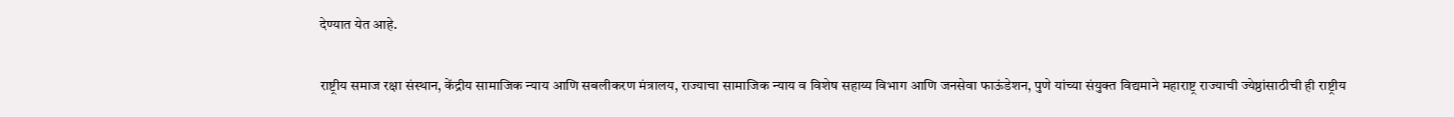देण्यात येत आहे.

राष्ट्रीय समाज रक्षा संस्थान, केंद्रीय सामाजिक न्याय आणि सबलीकरण मंत्रालय, राज्याचा सामाजिक न्याय व विशेष सहाय्य विभाग आणि जनसेवा फाऊंडेशन, पुणे यांच्या संयुक्त विद्यमाने महाराष्ट्र राज्याची ज्येष्ठांसाठीची ही राष्ट्रीय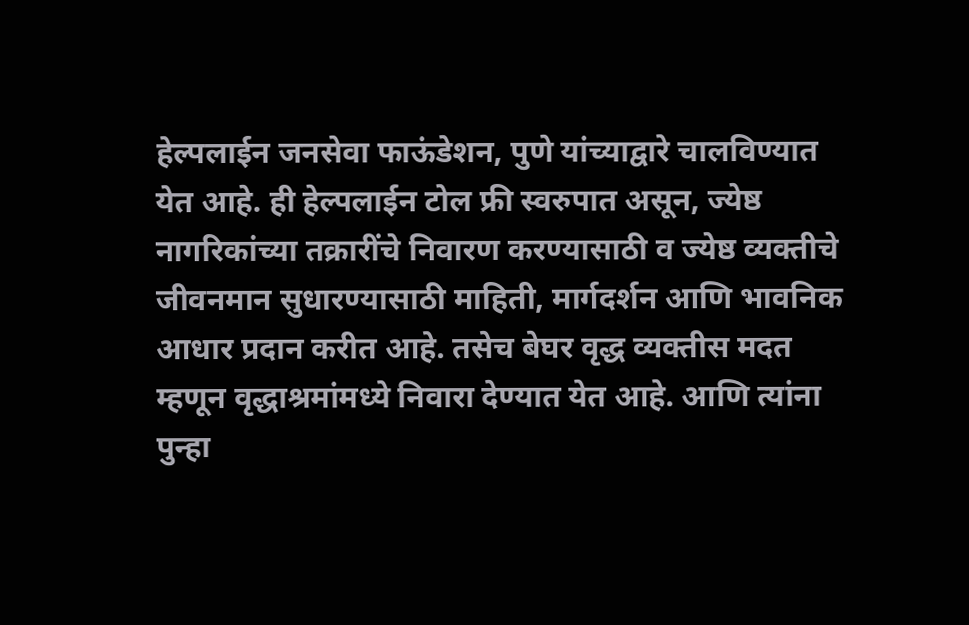हेल्पलाईन जनसेवा फाऊंडेशन, पुणे यांच्याद्वारे चालविण्यात येत आहे. ही हेल्पलाईन टोल फ्री स्वरुपात असून, ज्येष्ठ नागरिकांच्या तक्रारींचे निवारण करण्यासाठी व ज्येष्ठ व्यक्तीचे जीवनमान सुधारण्यासाठी माहिती, मार्गदर्शन आणि भावनिक आधार प्रदान करीत आहे. तसेच बेघर वृद्ध व्यक्तीस मदत म्हणून वृद्धाश्रमांमध्ये निवारा देण्यात येत आहे. आणि त्यांना पुन्हा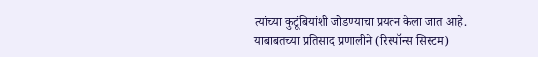त्यांच्या कुटूंबियांशी जोडण्याचा प्रयत्न केला जात आहे. याबाबतच्या प्रतिसाद प्रणालीने (रिस्पॉन्स सिस्टम)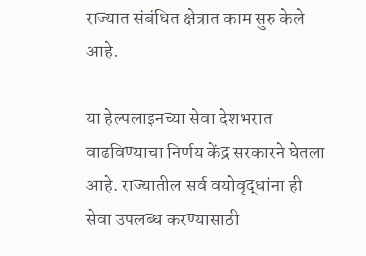राज्यात संबंधित क्षेत्रात काम सुरु केले आहे.

या हेल्पलाइनच्या सेवा देशभरात वाढविण्याचा निर्णय केंद्र सरकारने घेतला आहे. राज्यातील सर्व वयोवृद्धांना ही सेवा उपलब्ध करण्यासाठी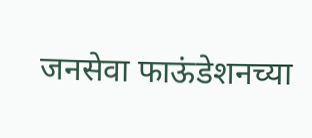जनसेवा फाऊंडेशनच्या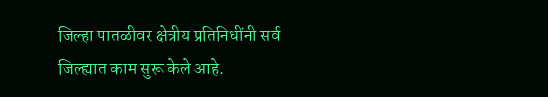जिल्हा पातळीवर क्षेत्रीय प्रतिनिधींनी सर्व जिल्ह्यात काम सुरू केले आहे.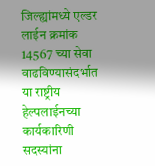जिल्ह्यांमध्ये एल्डर लाईन क्रमांक 14567 च्या सेवा वाढविण्यासंदर्भात या राष्ट्रीय हेल्पलाईनच्या कार्यकारिणी सदस्यांना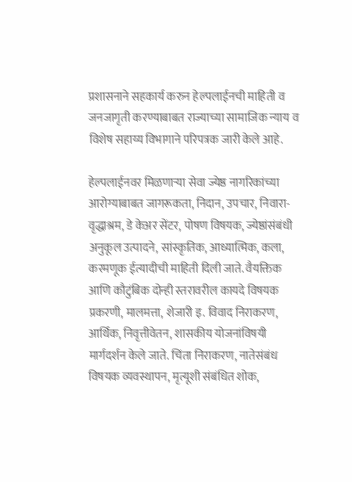प्रशासनाने सहकार्य करुन हेल्पलाईनची माहिती व जनजागृती करण्याबाबत राज्याच्या सामाजिक न्याय व विशेष सहाय्य विभागाने परिपत्रक जारी केले आहे.

हेल्पलाईनवर मिळणाऱ्या सेवा ज्येष्ठ नागरिकांच्या आरोग्याबाबत जागरूकता, निदान, उपचार, निवारा- वृद्धाश्रम, डे केअर सेंटर, पोषण विषयक, ज्येष्ठांसंबंधी अनुकूल उत्पादने, सांस्कृतिक, आध्यात्मिक, कला, करमणूक ईत्यादीची माहिती दिली जाते. वैयक्तिक आणि कौटुंबिक दोन्ही स्तरावरील कायदे विषयक प्रकरणी, मालमत्ता, शेजारी इ. विवाद निराकरण, आर्थिक, निवृत्तीवेतन, शासकीय योजनांविषयी मार्गदर्शन केले जाते. चिंता निराकरण, नातेसंबंध विषयक व्यवस्थापन, मृत्यूशी संबंधित शोक,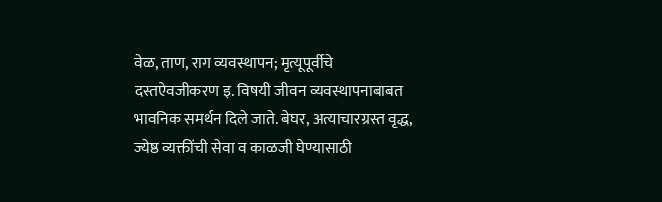वेळ, ताण, राग व्यवस्थापन; मृत्यूपूर्वीचे दस्तऐवजीकरण इ. विषयी जीवन व्यवस्थापनाबाबत भावनिक समर्थन दिले जाते. बेघर, अत्याचारग्रस्त वृद्ध, ज्येष्ठ व्यक्तींची सेवा व काळजी घेण्यासाठी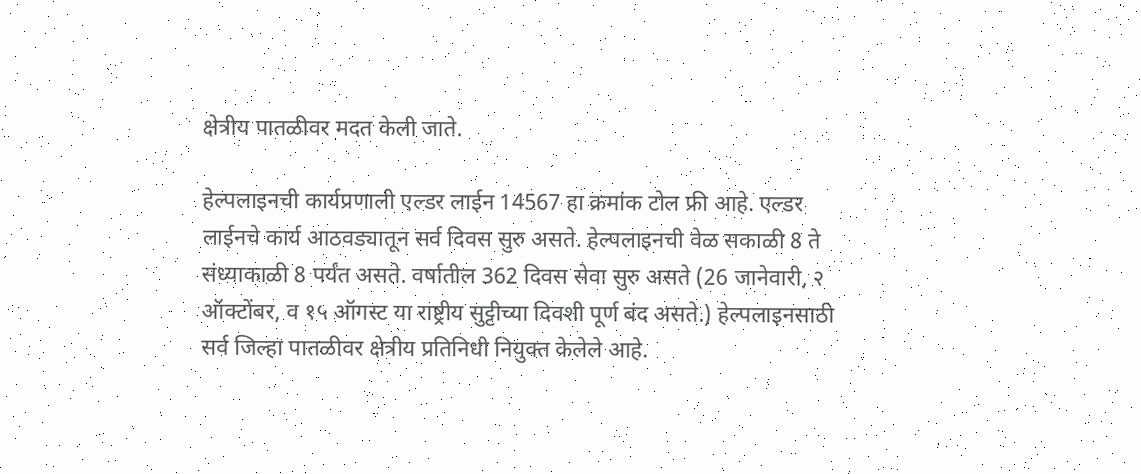क्षेत्रीय पातळीवर मदत केली जाते.

हेल्पलाइनची कार्यप्रणाली एल्डर लाईन 14567 हा क्रमांक टोल फ्री आहे. एल्डर लाईनचे कार्य आठवड्यातून सर्व दिवस सुरु असते. हेल्पलाइनची वेळ सकाळी 8 ते संध्याकाळी 8 पर्यंत असते. वर्षातील 362 दिवस सेवा सुरु असते (26 जानेवारी, २ ऑक्टोंबर, व १५ ऑगस्ट या राष्ट्रीय सुट्टीच्या दिवशी पूर्ण बंद असते.) हेल्पलाइनसाठी सर्व जिल्हा पातळीवर क्षेत्रीय प्रतिनिधी नियुक्त केलेले आहे.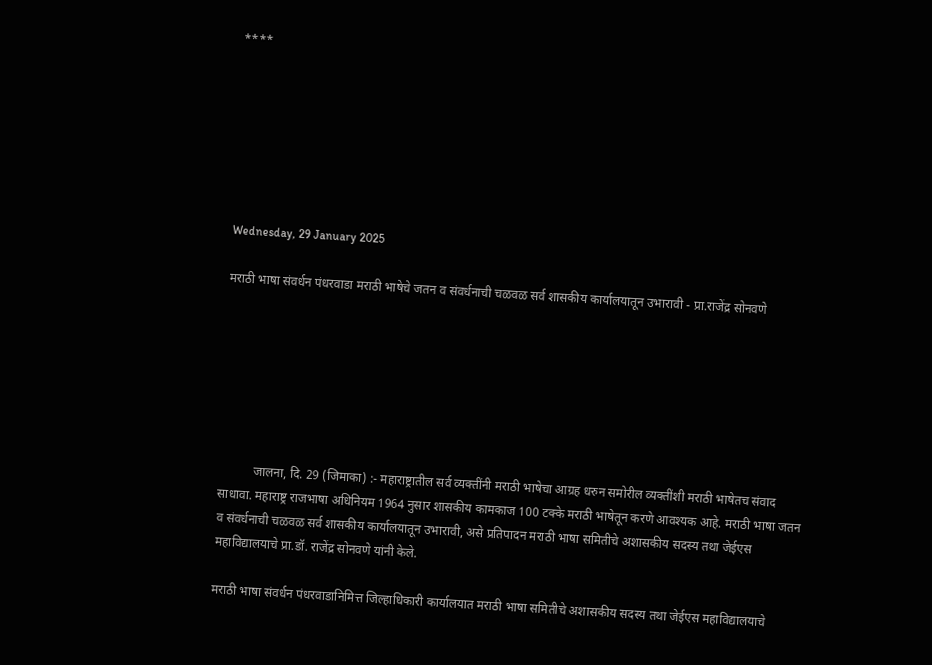****







Wednesday, 29 January 2025

मराठी भाषा संवर्धन पंधरवाडा मराठी भाषेचे जतन व संवर्धनाची चळवळ सर्व शासकीय कार्यालयातून उभारावी - प्रा.राजेंद्र सोनवणे







           जालना, दि. 29 (जिमाका) :- महाराष्ट्रातील सर्व व्यक्तींनी मराठी भाषेचा आग्रह धरुन समोरील व्यक्तींशी मराठी भाषेतच संवाद साधावा. महाराष्ट्र राजभाषा अधिनियम 1964 नुसार शासकीय कामकाज 100 टक्के मराठी भाषेतून करणे आवश्यक आहे. मराठी भाषा जतन व संवर्धनाची चळवळ सर्व शासकीय कार्यालयातून उभारावी, असे प्रतिपादन मराठी भाषा समितीचे अशासकीय सदस्य तथा जेईएस महाविद्यालयाचे प्रा.डॉ. राजेंद्र सोनवणे यांनी केले.

मराठी भाषा संवर्धन पंधरवाडानिमित्त जिल्हाधिकारी कार्यालयात मराठी भाषा समितीचे अशासकीय सदस्य तथा जेईएस महाविद्यालयाचे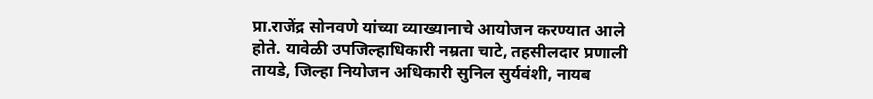प्रा.राजेंद्र सोनवणे यांच्या व्याख्यानाचे आयोजन करण्यात आले होते. यावेळी उपजिल्हाधिकारी नम्रता चाटे, तहसीलदार प्रणाली तायडे, जिल्हा नियोजन अधिकारी सुनिल सुर्यवंशी, नायब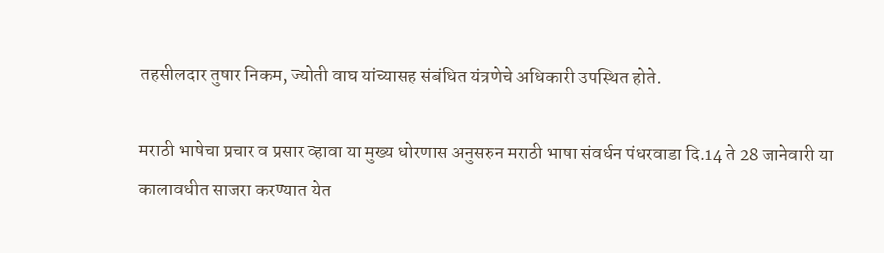तहसीलदार तुषार निकम, ज्योती वाघ यांच्यासह संबंधित यंत्रणेचे अधिकारी उपस्थित होते.

मराठी भाषेचा प्रचार व प्रसार व्हावा या मुख्य धोरणास अनुसरुन मराठी भाषा संवर्धन पंधरवाडा दि.14 ते 28 जानेवारी या कालावधीत साजरा करण्यात येत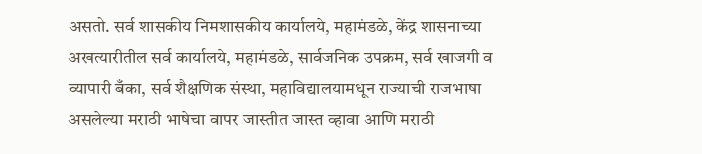असतो. सर्व शासकीय निमशासकीय कार्यालये, महामंडळे, केंद्र शासनाच्या अखत्यारीतील सर्व कार्यालये, महामंडळे, सार्वजनिक उपक्रम, सर्व खाजगी व व्यापारी बँका, सर्व शैक्षणिक संस्था, महाविद्यालयामधून राज्याची राजभाषा असलेल्या मराठी भाषेचा वापर जास्तीत जास्त व्हावा आणि मराठी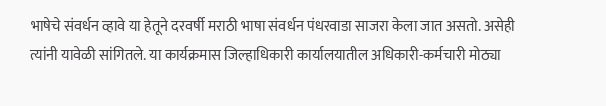भाषेचे संवर्धन व्हावे या हेतूने दरवर्षी मराठी भाषा संवर्धन पंधरवाडा साजरा केला जात असतो. असेही त्यांनी यावेळी सांगितले. या कार्यक्रमास जिल्हाधिकारी कार्यालयातील अधिकारी-कर्मचारी मोठ्या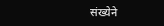संख्येने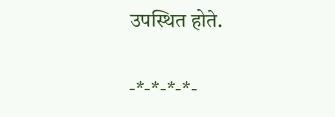उपस्थित होते.

-*-*-*-*-